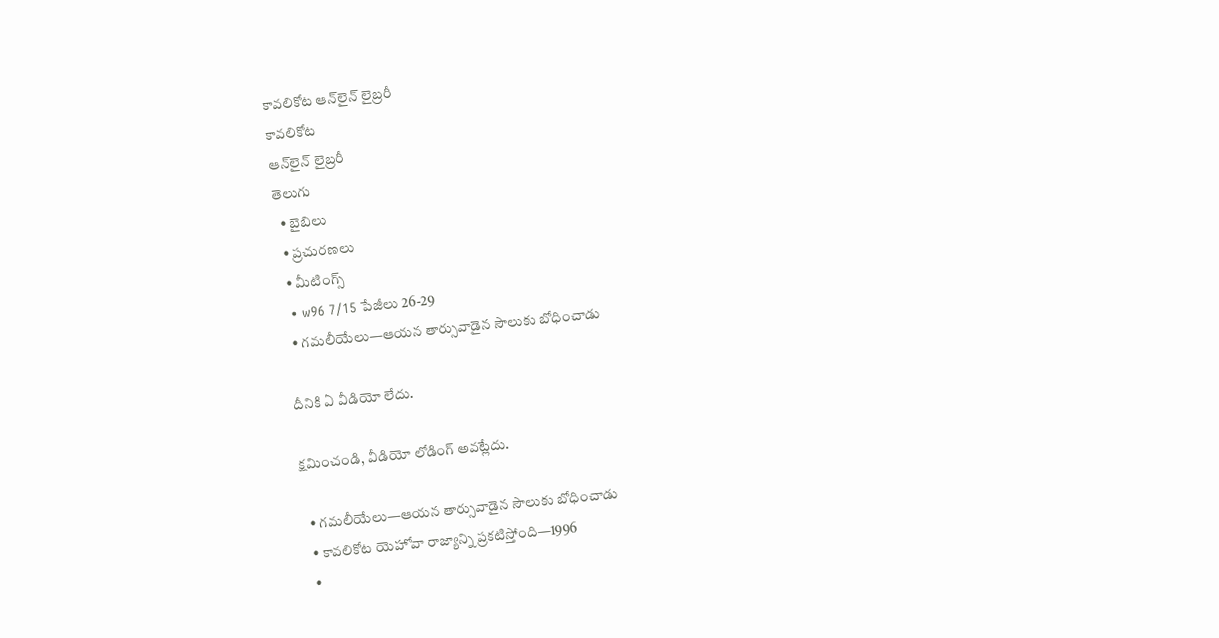కావలికోట ఆన్‌లైన్‌ లైబ్రరీ
కావలికోట
ఆన్‌లైన్‌ లైబ్రరీ
తెలుగు
  • బైబిలు
  • ప్రచురణలు
  • మీటింగ్స్‌
  • w96 7/15 పేజీలు 26-29
  • గమలీయేలు—ఆయన తార్సువాడైన సౌలుకు బోధించాడు

దీనికి ఏ వీడియో లేదు.

క్షమించండి, వీడియో లోడింగ్‌ అవట్లేదు.

  • గమలీయేలు—ఆయన తార్సువాడైన సౌలుకు బోధించాడు
  • కావలికోట యెహోవా రాజ్యాన్ని ప్రకటిస్తోంది—1996
  •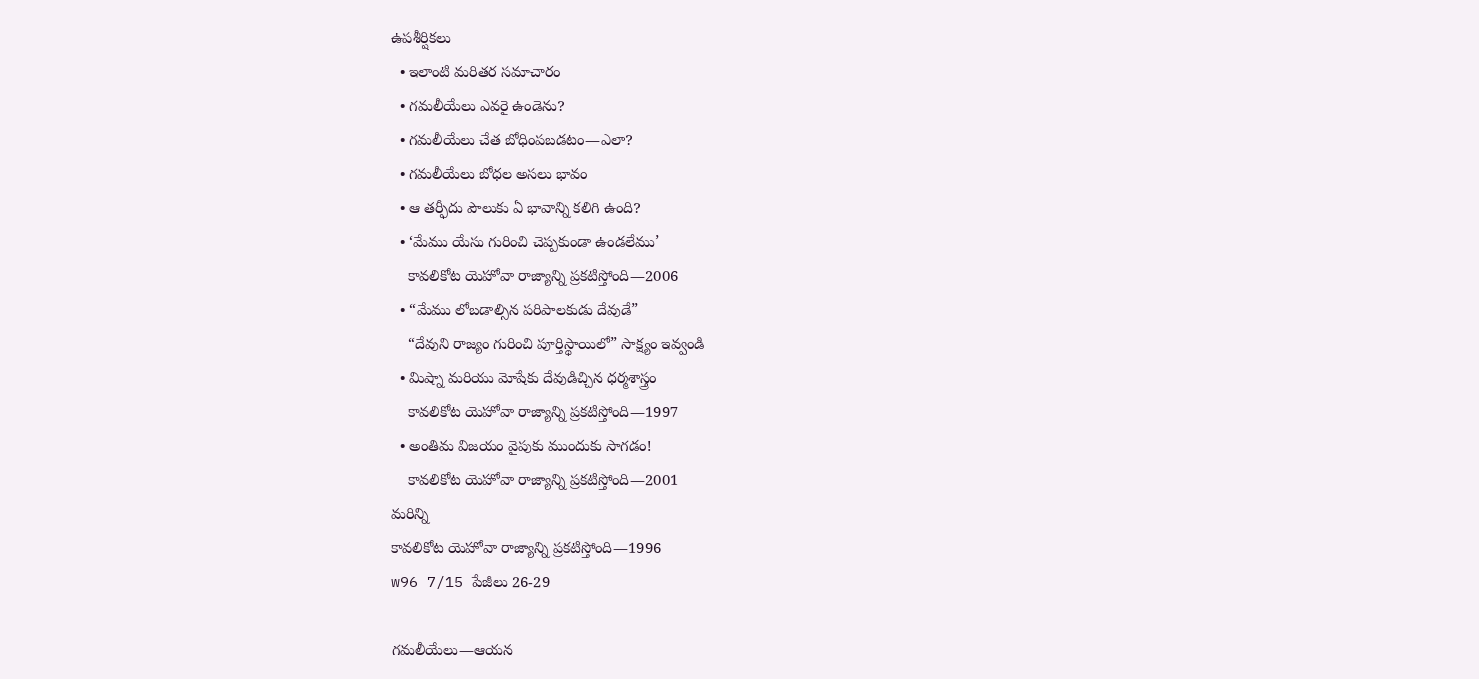ఉపశీర్షికలు
  • ఇలాంటి మరితర సమాచారం
  • గమలీయేలు ఎవరై ఉండెను?
  • గమలీయేలు చేత బోధింపబడటం—ఎలా?
  • గమలీయేలు బోధల అసలు భావం
  • ఆ తర్ఫీదు పౌలుకు ఏ భావాన్ని కలిగి ఉంది?
  • ‘మేము యేసు గురించి చెప్పకుండా ఉండలేము’
    కావలికోట యెహోవా రాజ్యాన్ని ప్రకటిస్తోంది—2006
  • “మేము లోబడాల్సిన పరిపాలకుడు దేవుడే”
    “దేవుని రాజ్యం గురించి పూర్తిస్థాయిలో” సాక్ష్యం ఇవ్వండి
  • మిష్నా మరియు మోషేకు దేవుడిచ్చిన ధర్మశాస్త్రం
    కావలికోట యెహోవా రాజ్యాన్ని ప్రకటిస్తోంది—1997
  • అంతిమ విజయం వైపుకు ముందుకు సాగడం!
    కావలికోట యెహోవా రాజ్యాన్ని ప్రకటిస్తోంది—2001
మరిన్ని
కావలికోట యెహోవా రాజ్యాన్ని ప్రకటిస్తోంది—1996
w96 7/15 పేజీలు 26-29

గమలీయేలు—ఆయన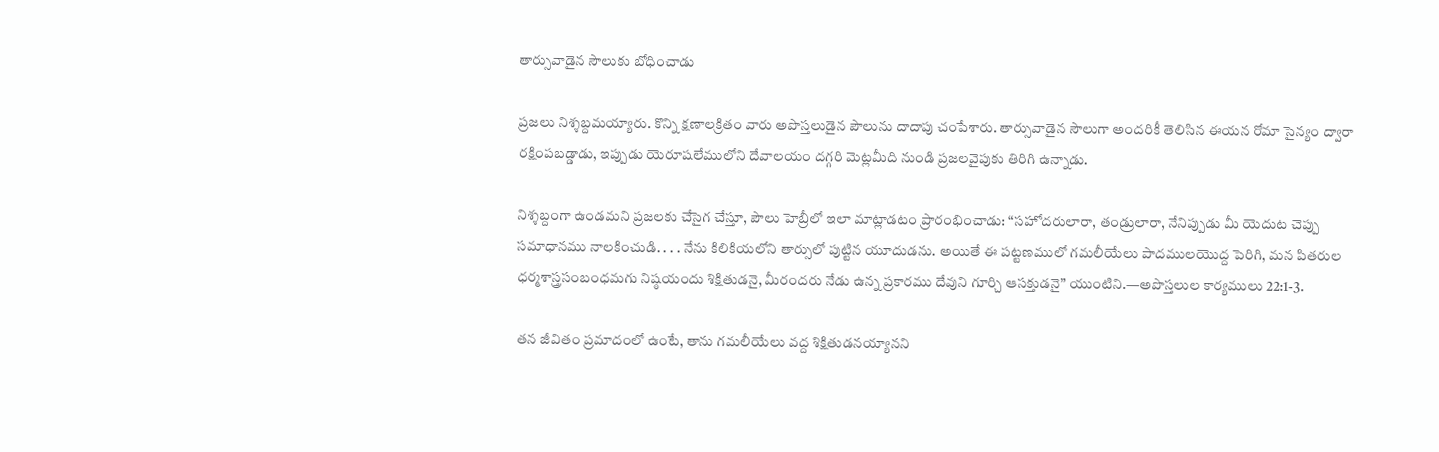తార్సువాడైన సౌలుకు బోధించాడు

ప్రజలు నిశ్శబ్దమయ్యారు. కొన్ని క్షణాలక్రితం వారు అపొస్తలుడైన పౌలును దాదాపు చంపేశారు. తార్సువాడైన సౌలుగా అందరికీ తెలిసిన ఈయన రోమా సైన్యం ద్వారా రక్షింపబడ్డాడు, ఇప్పుడు యెరూషలేములోని దేవాలయం దగ్గరి మెట్లమీది నుండి ప్రజలవైపుకు తిరిగి ఉన్నాడు.

నిశ్శబ్దంగా ఉండమని ప్రజలకు చేసైగ చేస్తూ, పౌలు హెబ్రీలో ఇలా మాట్లాడటం ప్రారంభించాడు: “సహోదరులారా, తండ్రులారా, నేనిప్పుడు మీ యెదుట చెప్పు సమాధానము నాలకించుడి. . . . నేను కిలికియలోని తార్సులో పుట్టిన యూదుడను. అయితే ఈ పట్టణములో గమలీయేలు పాదములయొద్ద పెరిగి, మన పితరుల ధర్మశాస్త్రసంబంధమగు నిష్ఠయందు శిక్షితుడనై, మీరందరు నేడు ఉన్న ప్రకారము దేవుని గూర్చి ఆసక్తుడనై” యుంటిని.—అపొస్తలుల కార్యములు 22:1-3.

తన జీవితం ప్రమాదంలో ఉంటే, తాను గమలీయేలు వద్ద శిక్షితుడనయ్యానని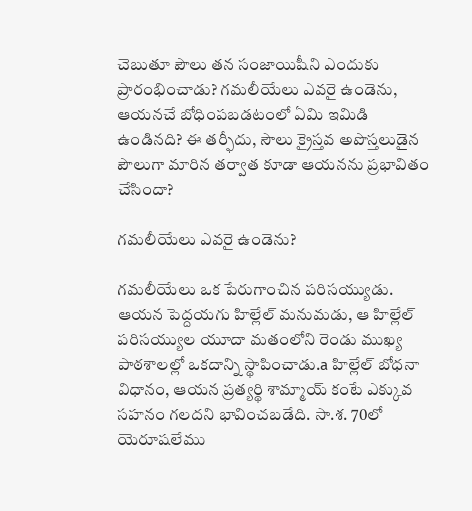చెబుతూ పౌలు తన సంజాయిషీని ఎందుకు ప్రారంభించాడు? గమలీయేలు ఎవరై ఉండెను, ఆయనచే బోధింపబడటంలో ఏమి ఇమిడి ఉండినది? ఈ తర్ఫీదు, సౌలు క్రైస్తవ అపొస్తలుడైన పౌలుగా మారిన తర్వాత కూడా ఆయనను ప్రభావితం చేసిందా?

గమలీయేలు ఎవరై ఉండెను?

గమలీయేలు ఒక పేరుగాంచిన పరిసయ్యుడు. ఆయన పెద్దయగు హిల్లేల్‌ మనుమడు, ఆ హిల్లేల్‌ పరిసయ్యుల యూదా మతంలోని రెండు ముఖ్య పాఠశాలల్లో ఒకదాన్ని స్థాపించాడు.a హిల్లేల్‌ బోధనా విధానం, ఆయన ప్రత్యర్థి శామ్మాయ్‌ కంటే ఎక్కువ సహనం గలదని భావించబడేది. సా.శ. 70లో యెరూషలేము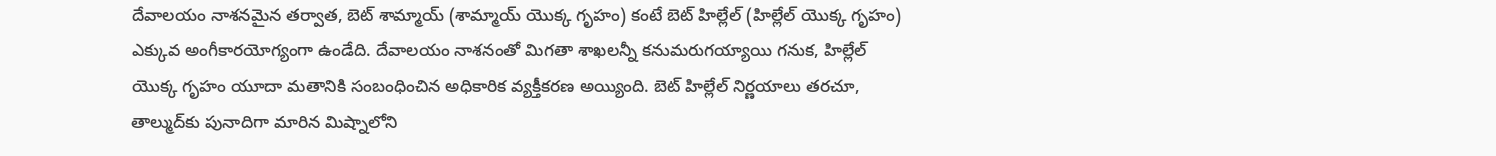దేవాలయం నాశనమైన తర్వాత, బెట్‌ శామ్మాయ్‌ (శామ్మాయ్‌ యొక్క గృహం) కంటే బెట్‌ హిల్లేల్‌ (హిల్లేల్‌ యొక్క గృహం) ఎక్కువ అంగీకారయోగ్యంగా ఉండేది. దేవాలయం నాశనంతో మిగతా శాఖలన్నీ కనుమరుగయ్యాయి గనుక, హిల్లేల్‌ యొక్క గృహం యూదా మతానికి సంబంధించిన అధికారిక వ్యక్తీకరణ అయ్యింది. బెట్‌ హిల్లేల్‌ నిర్ణయాలు తరచూ, తాల్ముద్‌కు పునాదిగా మారిన మిష్నాలోని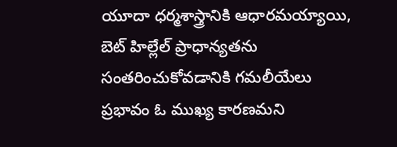యూదా ధర్మశాస్త్రానికి ఆధారమయ్యాయి, బెట్‌ హిల్లేల్‌ ప్రాధాన్యతను సంతరించుకోవడానికి గమలీయేలు ప్రభావం ఓ ముఖ్య కారణమని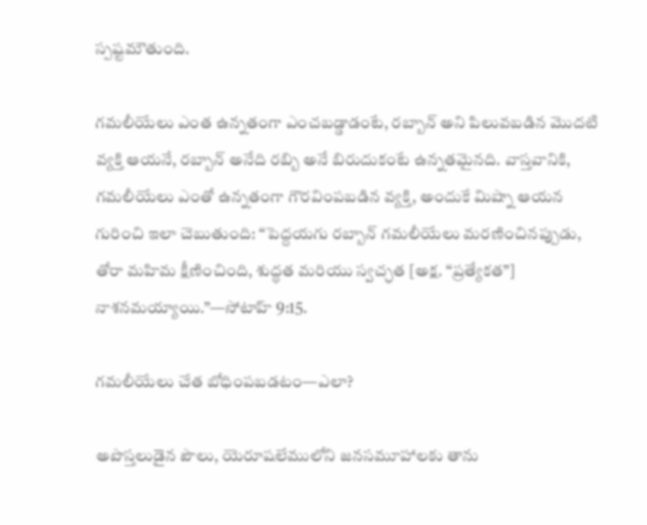స్పష్టమౌతుంది.

గమలీయేలు ఎంత ఉన్నతంగా ఎంచబడ్డాడంటే, రబ్బాన్‌ అని పిలువబడిన మొదటి వ్యక్తి ఆయనే, రబ్బాన్‌ అనేది రబ్బి అనే బిరుదుకంటే ఉన్నతమైనది. వాస్తవానికి, గమలీయేలు ఎంతో ఉన్నతంగా గౌరవింపబడిన వ్యక్తి, అందుకే మిష్నా ఆయన గురించి ఇలా చెబుతుంది: “పెద్దయగు రబ్బాన్‌ గమలీయేలు మరణించినప్పుడు, తోరా మహిమ క్షీణించింది, శుద్ధత మరియు స్వచ్ఛత [అక్ష. “ప్రత్యేకత”] నాశనమయ్యాయి.”—సోటాహ్‌ 9:15.

గమలీయేలు చేత బోధింపబడటం—ఎలా?

అపొస్తలుడైన పౌలు, యెరూషలేములోని జనసమూహాలకు తాను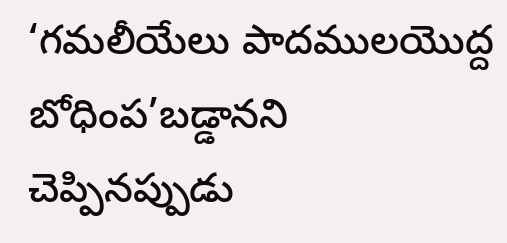‘గమలీయేలు పాదములయొద్ద బోధింప’బడ్డానని చెప్పినప్పుడు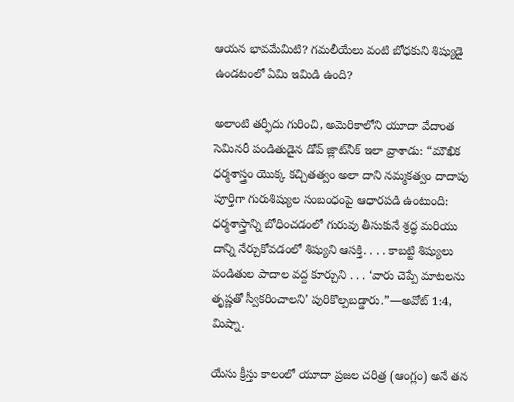ఆయన భావమేమిటి? గమలీయేలు వంటి బోధకుని శిష్యుడై ఉండటంలో ఏమి ఇమిడి ఉంది?

అలాంటి తర్ఫీదు గురించి, అమెరికాలోని యూదా వేదాంత సెమినరీ పండితుడైన డోవ్‌ జ్లాట్‌నీక్‌ ఇలా వ్రాశాడు: “మౌఖిక ధర్మశాస్త్రం యొక్క కచ్చితత్వం అలా దాని నమ్మకత్వం దాదాపు పూర్తిగా గురుశిష్యుల సంబంధంపై ఆధారపడి ఉంటుంది: ధర్మశాస్త్రాన్ని బోధించడంలో గురువు తీసుకునే శ్రద్ధ మరియు దాన్ని నేర్చుకోవడంలో శిష్యుని ఆసక్తి. . . . కాబట్టి శిష్యులు పండితుల పాదాల వద్ద కూర్చుని . . . ‘వారు చెప్పే మాటలను తృష్ణతో స్వీకరించాలని’ పురికొల్పబడ్డారు.”—అవోట్‌ 1:4, మిష్నా.

యేసు క్రీస్తు కాలంలో యూదా ప్రజల చరిత్ర (ఆంగ్లం) అనే తన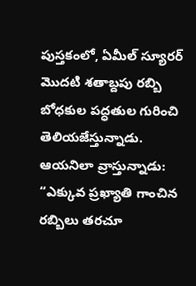పుస్తకంలో, ఏమీల్‌ స్యూరర్‌ మొదటి శతాబ్దపు రబ్బి బోధకుల పద్ధతుల గురించి తెలియజేస్తున్నాడు. ఆయనిలా వ్రాస్తున్నాడు: “ఎక్కువ ప్రఖ్యాతి గాంచిన రబ్బిలు తరచూ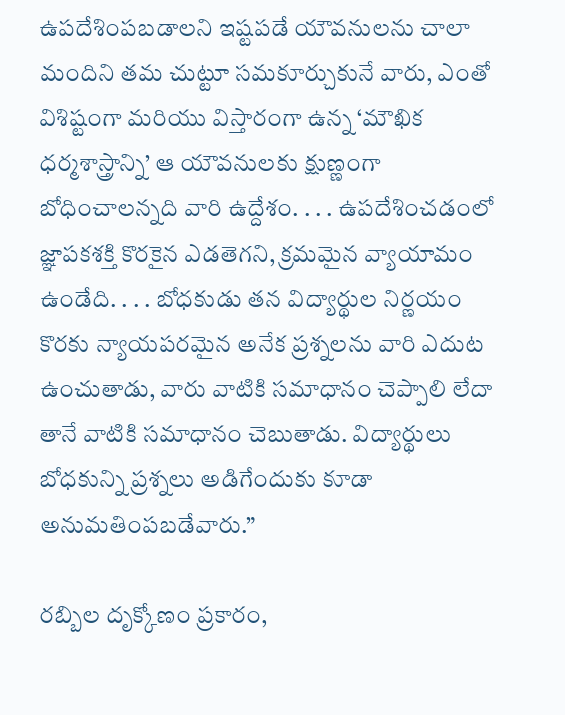ఉపదేశింపబడాలని ఇష్టపడే యౌవనులను చాలా మందిని తమ చుట్టూ సమకూర్చుకునే వారు, ఎంతో విశిష్టంగా మరియు విస్తారంగా ఉన్న ‘మౌఖిక ధర్మశాస్త్రాన్ని’ ఆ యౌవనులకు క్షుణ్ణంగా బోధించాలన్నది వారి ఉద్దేశం. . . . ఉపదేశించడంలో జ్ఞాపకశక్తి కొరకైన ఎడతెగని, క్రమమైన వ్యాయామం ఉండేది. . . . బోధకుడు తన విద్యార్థుల నిర్ణయం కొరకు న్యాయపరమైన అనేక ప్రశ్నలను వారి ఎదుట ఉంచుతాడు, వారు వాటికి సమాధానం చెప్పాలి లేదా తానే వాటికి సమాధానం చెబుతాడు. విద్యార్థులు బోధకున్ని ప్రశ్నలు అడిగేందుకు కూడా అనుమతింపబడేవారు.”

రబ్బిల దృక్కోణం ప్రకారం,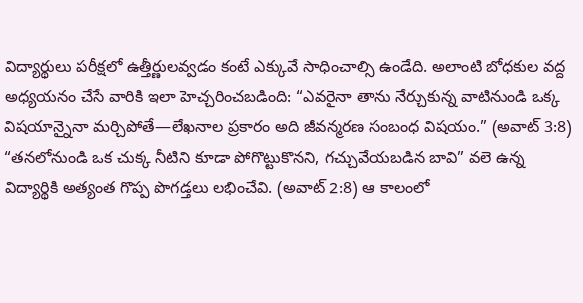విద్యార్థులు పరీక్షలో ఉత్తీర్ణులవ్వడం కంటే ఎక్కువే సాధించాల్సి ఉండేది. అలాంటి బోధకుల వద్ద అధ్యయనం చేసే వారికి ఇలా హెచ్చరించబడింది: “ఎవరైనా తాను నేర్చుకున్న వాటినుండి ఒక్క విషయాన్నైనా మర్చిపోతే—లేఖనాల ప్రకారం అది జీవన్మరణ సంబంధ విషయం.” (అవాట్‌ 3:8) “తనలోనుండి ఒక చుక్క నీటిని కూడా పోగొట్టుకొనని, గచ్చువేయబడిన బావి” వలె ఉన్న విద్యార్థికి అత్యంత గొప్ప పొగడ్తలు లభించేవి. (అవాట్‌ 2:8) ఆ కాలంలో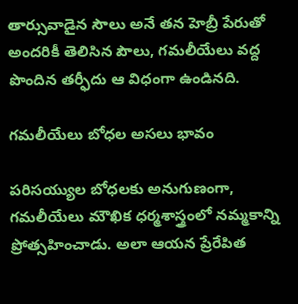తార్సువాడైన సౌలు అనే తన హెబ్రీ పేరుతో అందరికీ తెలిసిన పౌలు, గమలీయేలు వద్ద పొందిన తర్ఫీదు ఆ విధంగా ఉండినది.

గమలీయేలు బోధల అసలు భావం

పరిసయ్యుల బోధలకు అనుగుణంగా, గమలీయేలు మౌఖిక ధర్మశాస్త్రంలో నమ్మకాన్ని ప్రోత్సహించాడు. అలా ఆయన ప్రేరేపిత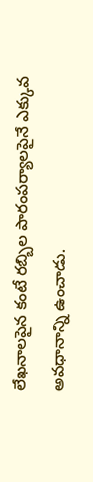లేఖనాలపైన కంటే రబ్బిల పారంపర్యాలపైనే ఎక్కువ అవధానాన్ని ఉంచాడు.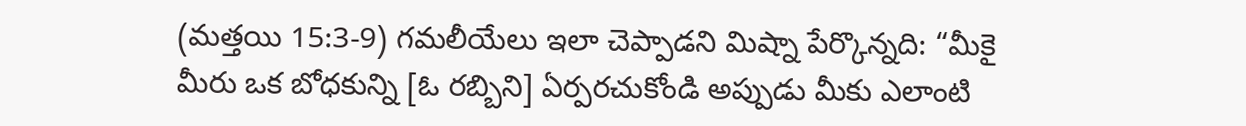(మత్తయి 15:3-9) గమలీయేలు ఇలా చెప్పాడని మిష్నా పేర్కొన్నది: “మీకై మీరు ఒక బోధకున్ని [ఓ రబ్బిని] ఏర్పరచుకోండి అప్పుడు మీకు ఎలాంటి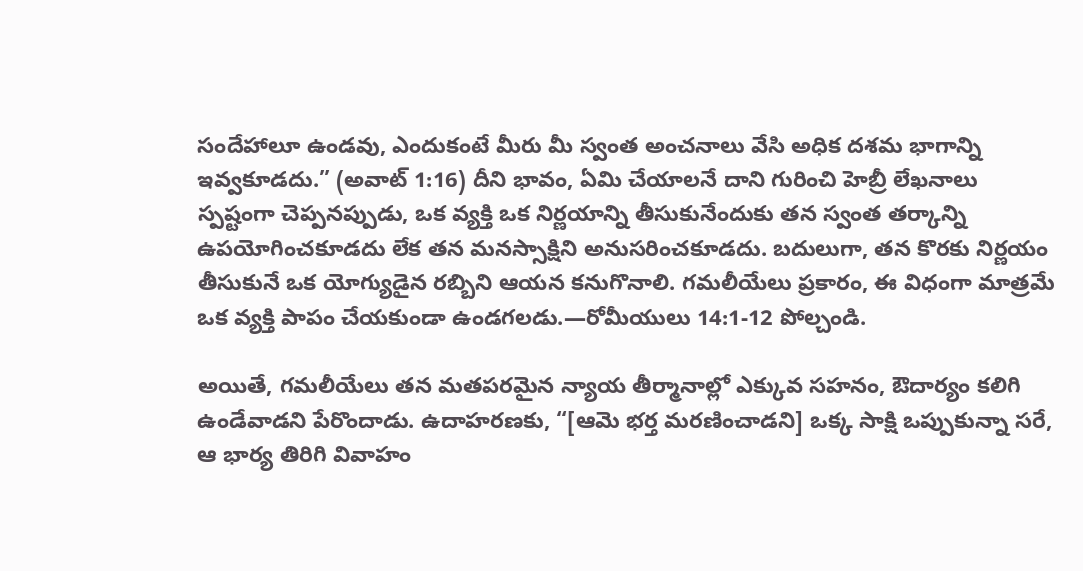సందేహాలూ ఉండవు, ఎందుకంటే మీరు మీ స్వంత అంచనాలు వేసి అధిక దశమ భాగాన్ని ఇవ్వకూడదు.” (అవాట్‌ 1:16) దీని భావం, ఏమి చేయాలనే దాని గురించి హెబ్రీ లేఖనాలు స్పష్టంగా చెప్పనప్పుడు, ఒక వ్యక్తి ఒక నిర్ణయాన్ని తీసుకునేందుకు తన స్వంత తర్కాన్ని ఉపయోగించకూడదు లేక తన మనస్సాక్షిని అనుసరించకూడదు. బదులుగా, తన కొరకు నిర్ణయం తీసుకునే ఒక యోగ్యుడైన రబ్బిని ఆయన కనుగొనాలి. గమలీయేలు ప్రకారం, ఈ విధంగా మాత్రమే ఒక వ్యక్తి పాపం చేయకుండా ఉండగలడు.—రోమీయులు 14:1-12 పోల్చండి.

అయితే, గమలీయేలు తన మతపరమైన న్యాయ తీర్మానాల్లో ఎక్కువ సహనం, ఔదార్యం కలిగి ఉండేవాడని పేరొందాడు. ఉదాహరణకు, “[ఆమె భర్త మరణించాడని] ఒక్క సాక్షి ఒప్పుకున్నా సరే, ఆ భార్య తిరిగి వివాహం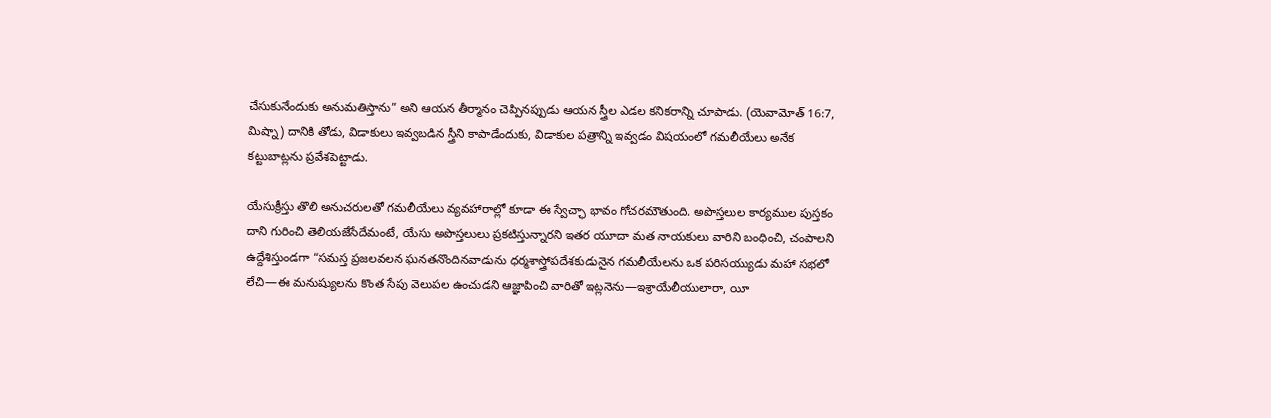చేసుకునేందుకు అనుమతిస్తాను” అని ఆయన తీర్మానం చెప్పినప్పుడు ఆయన స్త్రీల ఎడల కనికరాన్ని చూపాడు. (యెవామోత్‌ 16:7, మిష్నా) దానికి తోడు, విడాకులు ఇవ్వబడిన స్త్రీని కాపాడేందుకు, విడాకుల పత్రాన్ని ఇవ్వడం విషయంలో గమలీయేలు అనేక కట్టుబాట్లను ప్రవేశపెట్టాడు.

యేసుక్రీస్తు తొలి అనుచరులతో గమలీయేలు వ్యవహారాల్లో కూడా ఈ స్వేచ్ఛా భావం గోచరమౌతుంది. అపొస్తలుల కార్యముల పుస్తకం దాని గురించి తెలియజేసేదేమంటే, యేసు అపొస్తలులు ప్రకటిస్తున్నారని ఇతర యూదా మత నాయకులు వారిని బంధించి, చంపాలని ఉద్దేశిస్తుండగా “సమస్త ప్రజలవలన ఘనతనొందినవాడును ధర్మశాస్త్రోపదేశకుడునైన గమలీయేలను ఒక పరిసయ్యుడు మహా సభలో లేచి—ఈ మనుష్యులను కొంత సేపు వెలుపల ఉంచుడని ఆజ్ఞాపించి వారితో ఇట్లనెను—ఇశ్రాయేలీయులారా, యీ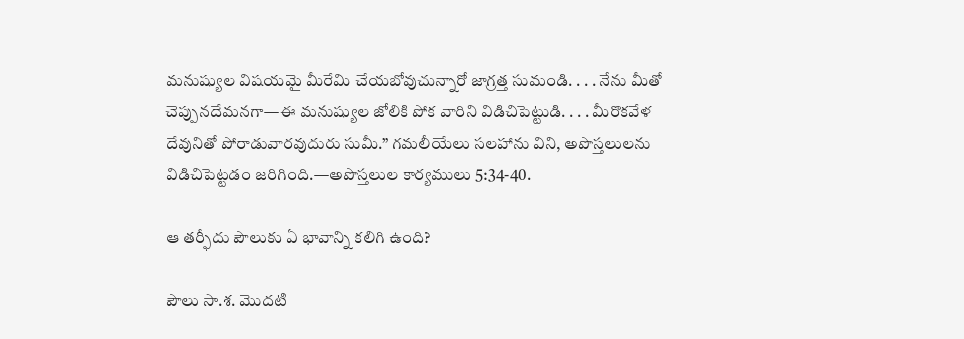మనుష్యుల విషయమై మీరేమి చేయబోవుచున్నారో జాగ్రత్త సుమండి. . . . నేను మీతో చెప్పునదేమనగా—ఈ మనుష్యుల జోలికి పోక వారిని విడిచిపెట్టుడి. . . . మీరొకవేళ దేవునితో పోరాడువారవుదురు సుమీ.” గమలీయేలు సలహాను విని, అపొస్తలులను విడిచిపెట్టడం జరిగింది.—అపొస్తలుల కార్యములు 5:34-40.

ఆ తర్ఫీదు పౌలుకు ఏ భావాన్ని కలిగి ఉంది?

పౌలు సా.శ. మొదటి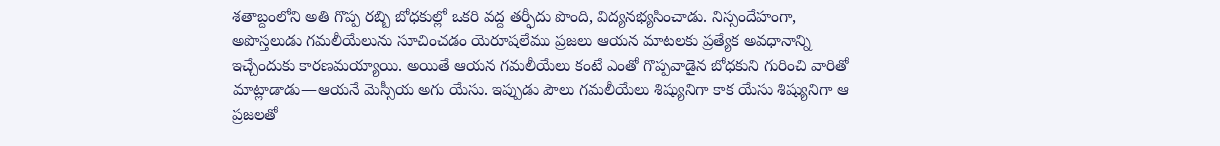శతాబ్దంలోని అతి గొప్ప రబ్బి బోధకుల్లో ఒకరి వద్ద తర్ఫీదు పొంది, విద్యనభ్యసించాడు. నిస్సందేహంగా, అపొస్తలుడు గమలీయేలును సూచించడం యెరూషలేము ప్రజలు ఆయన మాటలకు ప్రత్యేక అవధానాన్ని ఇచ్చేందుకు కారణమయ్యాయి. అయితే ఆయన గమలీయేలు కంటే ఎంతో గొప్పవాడైన బోధకుని గురించి వారితో మాట్లాడాడు—ఆయనే మెస్సీయ అగు యేసు. ఇప్పుడు పౌలు గమలీయేలు శిష్యునిగా కాక యేసు శిష్యునిగా ఆ ప్రజలతో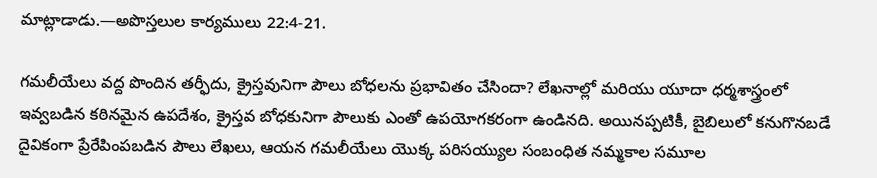మాట్లాడాడు.—అపొస్తలుల కార్యములు 22:4-21.

గమలీయేలు వద్ద పొందిన తర్ఫీదు, క్రైస్తవునిగా పౌలు బోధలను ప్రభావితం చేసిందా? లేఖనాల్లో మరియు యూదా ధర్మశాస్త్రంలో ఇవ్వబడిన కఠినమైన ఉపదేశం, క్రైస్తవ బోధకునిగా పౌలుకు ఎంతో ఉపయోగకరంగా ఉండినది. అయినప్పటికీ, బైబిలులో కనుగొనబడే దైవికంగా ప్రేరేపింపబడిన పౌలు లేఖలు, ఆయన గమలీయేలు యొక్క పరిసయ్యుల సంబంధిత నమ్మకాల సమూల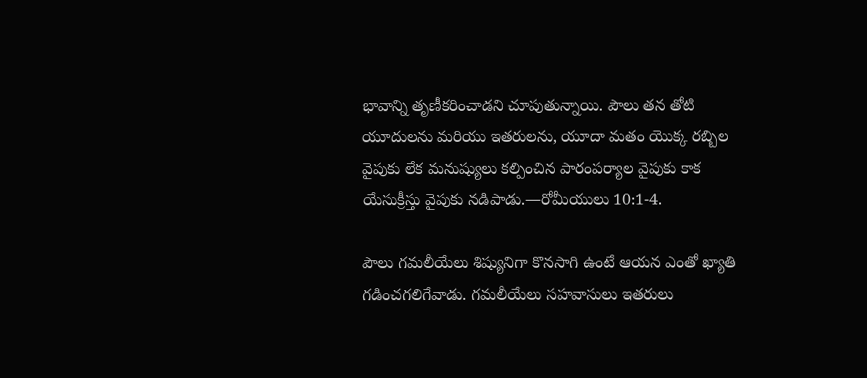భావాన్ని తృణీకరించాడని చూపుతున్నాయి. పౌలు తన తోటి యూదులను మరియు ఇతరులను, యూదా మతం యొక్క రబ్బిల వైపుకు లేక మనుష్యులు కల్పించిన పారంపర్యాల వైపుకు కాక యేసుక్రీస్తు వైపుకు నడిపాడు.—రోమీయులు 10:1-4.

పౌలు గమలీయేలు శిష్యునిగా కొనసాగి ఉంటే ఆయన ఎంతో ఖ్యాతి గడించగలిగేవాడు. గమలీయేలు సహవాసులు ఇతరులు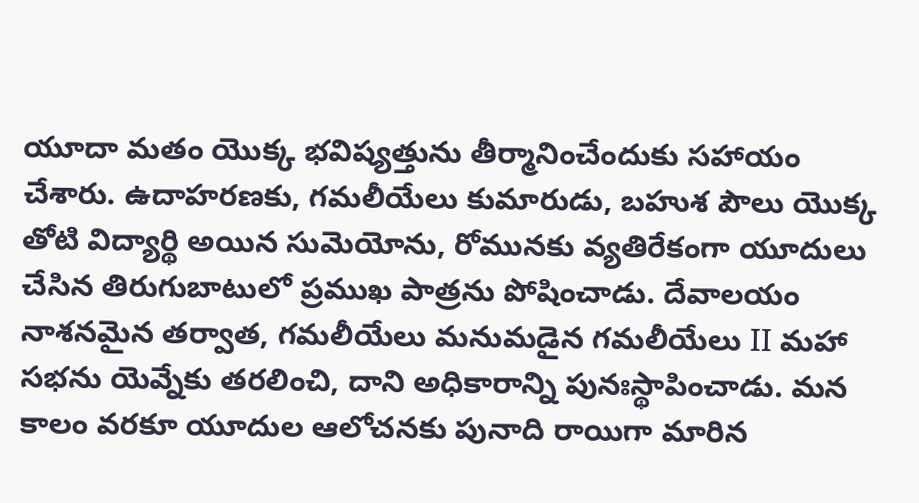యూదా మతం యొక్క భవిష్యత్తును తీర్మానించేందుకు సహాయం చేశారు. ఉదాహరణకు, గమలీయేలు కుమారుడు, బహుశ పౌలు యొక్క తోటి విద్యార్థి అయిన సుమెయోను, రోమునకు వ్యతిరేకంగా యూదులు చేసిన తిరుగుబాటులో ప్రముఖ పాత్రను పోషించాడు. దేవాలయం నాశనమైన తర్వాత, గమలీయేలు మనుమడైన గమలీయేలు II మహా సభను యెవ్నేకు తరలించి, దాని అధికారాన్ని పునఃస్థాపించాడు. మన కాలం వరకూ యూదుల ఆలోచనకు పునాది రాయిగా మారిన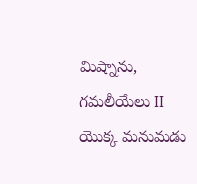మిష్నాను, గమలీయేలు II యొక్క మనుమడు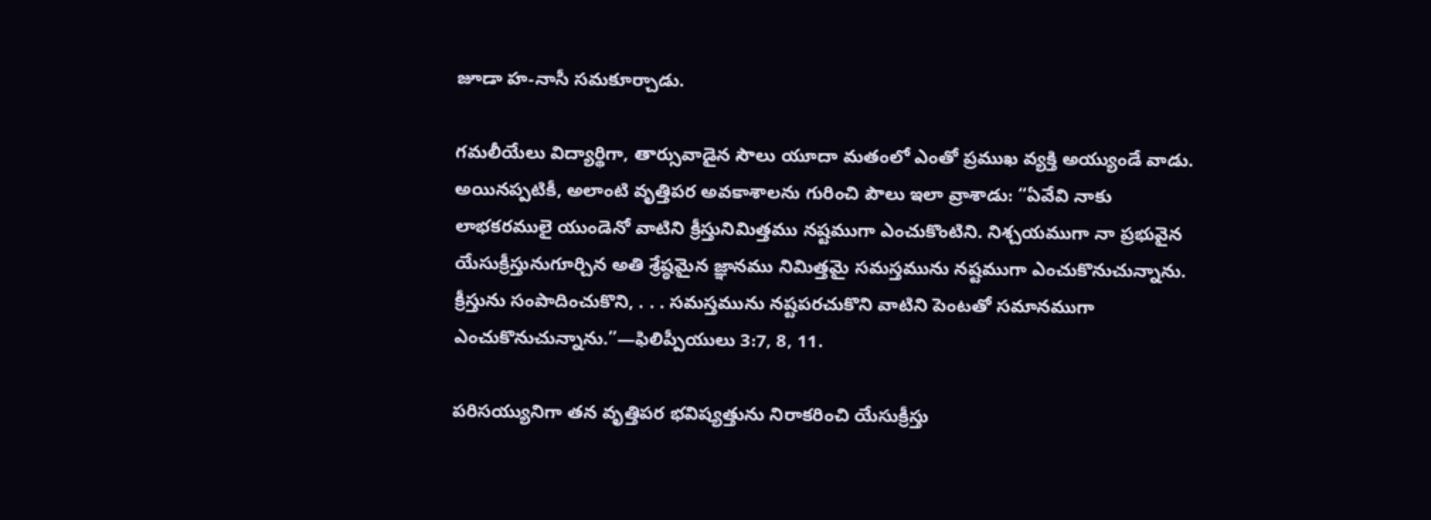జూడా హ-నాసీ సమకూర్చాడు.

గమలీయేలు విద్యార్థిగా, తార్సువాడైన సౌలు యూదా మతంలో ఎంతో ప్రముఖ వ్యక్తి అయ్యుండే వాడు. అయినప్పటికీ, అలాంటి వృత్తిపర అవకాశాలను గురించి పౌలు ఇలా వ్రాశాడు: “ఏవేవి నాకు లాభకరములై యుండెనో వాటిని క్రీస్తునిమిత్తము నష్టముగా ఎంచుకొంటిని. నిశ్చయముగా నా ప్రభువైన యేసుక్రీస్తునుగూర్చిన అతి శ్రేష్ఠమైన జ్ఞానము నిమిత్తమై సమస్తమును నష్టముగా ఎంచుకొనుచున్నాను. క్రీస్తును సంపాదించుకొని, . . . సమస్తమును నష్టపరచుకొని వాటిని పెంటతో సమానముగా ఎంచుకొనుచున్నాను.”—ఫిలిప్పీయులు 3:7, 8, 11.

పరిసయ్యునిగా తన వృత్తిపర భవిష్యత్తును నిరాకరించి యేసుక్రీస్తు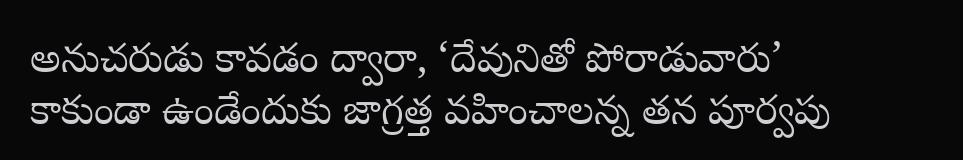అనుచరుడు కావడం ద్వారా, ‘దేవునితో పోరాడువారు’ కాకుండా ఉండేందుకు జాగ్రత్త వహించాలన్న తన పూర్వపు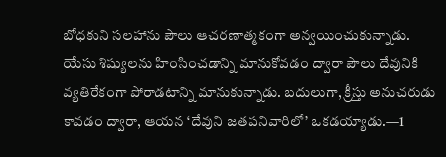బోధకుని సలహాను పౌలు ఆచరణాత్మకంగా అన్వయించుకున్నాడు. యేసు శిష్యులను హింసించడాన్ని మానుకోవడం ద్వారా పౌలు దేవునికి వ్యతిరేకంగా పోరాడటాన్ని మానుకున్నాడు. బదులుగా, క్రీస్తు అనుచరుడు కావడం ద్వారా, ఆయన ‘దేవుని జతపనివారిలో’ ఒకడయ్యాడు.—1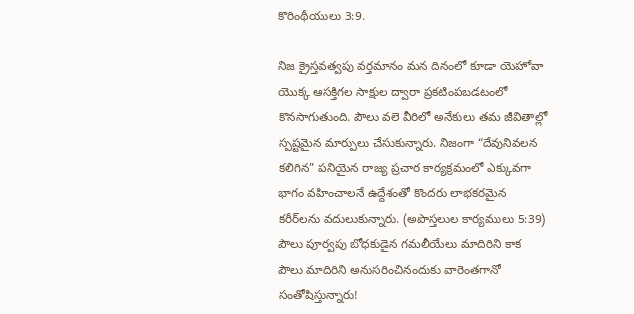కొరింథీయులు 3:9.

నిజ క్రైస్తవత్వపు వర్తమానం మన దినంలో కూడా యెహోవా యొక్క ఆసక్తిగల సాక్షుల ద్వారా ప్రకటింపబడటంలో కొనసాగుతుంది. పౌలు వలె వీరిలో అనేకులు తమ జీవితాల్లో స్పష్టమైన మార్పులు చేసుకున్నారు. నిజంగా “దేవునివలన కలిగిన” పనియైన రాజ్య ప్రచార కార్యక్రమంలో ఎక్కువగా భాగం వహించాలనే ఉద్దేశంతో కొందరు లాభకరమైన కరీర్‌లను వదులుకున్నారు. (అపొస్తలుల కార్యములు 5:39) పౌలు పూర్వపు బోధకుడైన గమలీయేలు మాదిరిని కాక పౌలు మాదిరిని అనుసరించినందుకు వారెంతగానో సంతోషిస్తున్నారు!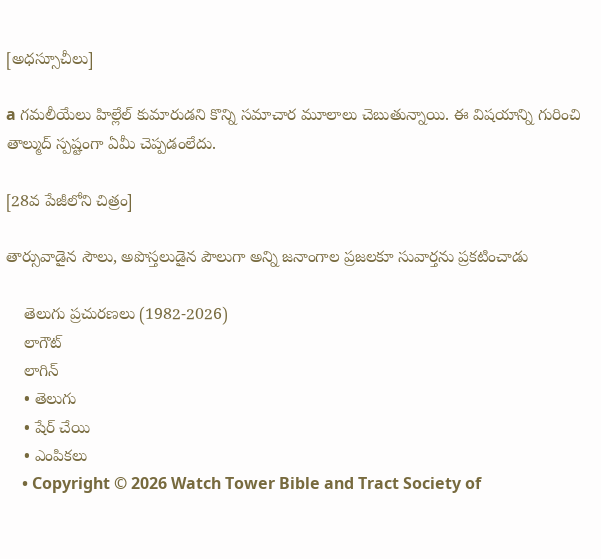[అధస్సూచీలు]

a గమలీయేలు హిల్లేల్‌ కుమారుడని కొన్ని సమాచార మూలాలు చెబుతున్నాయి. ఈ విషయాన్ని గురించి తాల్ముద్‌ స్పష్టంగా ఏమీ చెప్పడంలేదు.

[28వ పేజీలోని చిత్రం]

తార్సువాడైన సౌలు, అపొస్తలుడైన పౌలుగా అన్ని జనాంగాల ప్రజలకూ సువార్తను ప్రకటించాడు

    తెలుగు ప్రచురణలు (1982-2026)
    లాగౌట్‌
    లాగిన్‌
    • తెలుగు
    • షేర్ చేయి
    • ఎంపికలు
    • Copyright © 2026 Watch Tower Bible and Tract Society of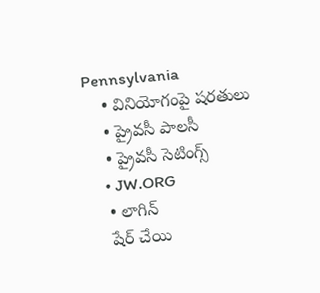Pennsylvania
    • వినియోగంపై షరతులు
    • ప్రైవసీ పాలసీ
    • ప్రైవసీ సెటింగ్స్‌
    • JW.ORG
    • లాగిన్‌
    షేర్‌ చేయి